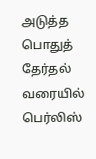அடுத்த பொதுத் தேர்தல் வரையில் பெர்லிஸ்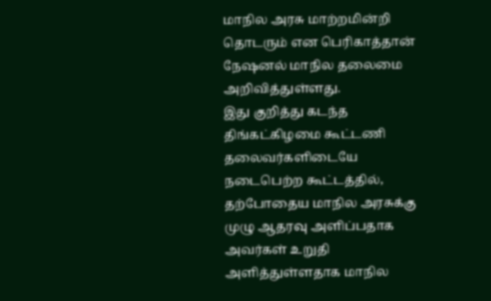மாநில அரசு மாற்றமின்றி தொடரும் என பெரிகாத்தான் நேஷனல் மாநில தலைமை அறிவித்துள்ளது.
இது குறித்து கடந்த திங்கட்கிழமை கூட்டணி தலைவர்களிடையே நடைபெற்ற கூட்டத்தில், தற்போதைய மாநில அரசுக்கு முழு ஆதரவு அளிப்பதாக அவர்கள் உறுதி அளித்துள்ளதாக மாநில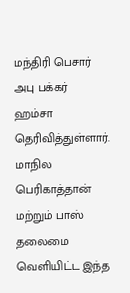மந்திரி பெசார் அபு பக்கர் ஹம்சா தெரிவித்துள்ளார்.
மாநில பெரிகாத்தான் மற்றும் பாஸ் தலைமை வெளியிட்ட இந்த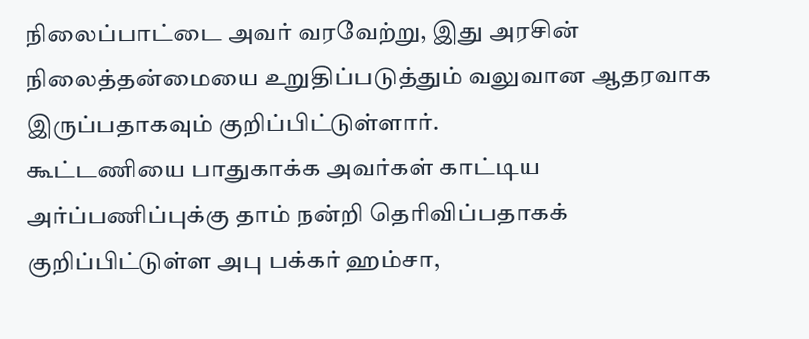நிலைப்பாட்டை அவர் வரவேற்று, இது அரசின் நிலைத்தன்மையை உறுதிப்படுத்தும் வலுவான ஆதரவாக இருப்பதாகவும் குறிப்பிட்டுள்ளார்.
கூட்டணியை பாதுகாக்க அவர்கள் காட்டிய அர்ப்பணிப்புக்கு தாம் நன்றி தெரிவிப்பதாகக் குறிப்பிட்டுள்ள அபு பக்கர் ஹம்சா,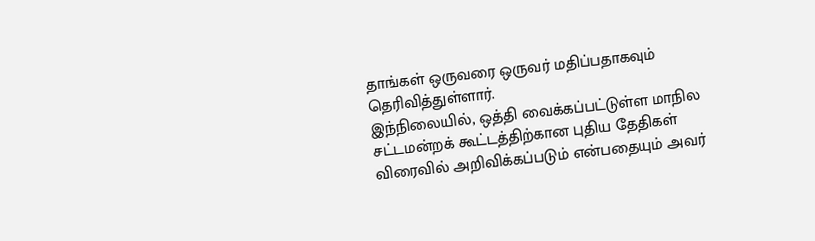தாங்கள் ஒருவரை ஒருவர் மதிப்பதாகவும் தெரிவித்துள்ளார்.
இந்நிலையில், ஒத்தி வைக்கப்பட்டுள்ள மாநில சட்டமன்றக் கூட்டத்திற்கான புதிய தேதிகள் விரைவில் அறிவிக்கப்படும் என்பதையும் அவர்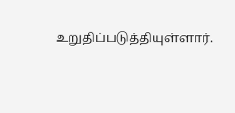உறுதிப்படுத்தியுள்ளார்.